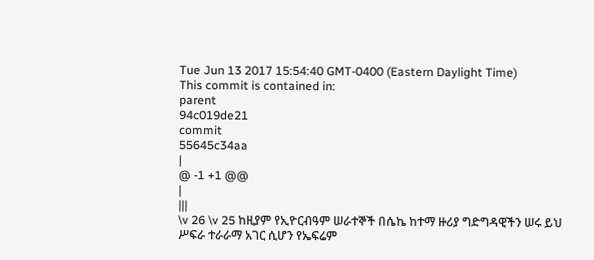Tue Jun 13 2017 15:54:40 GMT-0400 (Eastern Daylight Time)
This commit is contained in:
parent
94c019de21
commit
55645c34aa
|
@ -1 +1 @@
|
|||
\v 26 \v 25 ከዚያም የኢዮርብዓም ሠራተኞች በሴኬ ከተማ ዙሪያ ግድግዳዊችን ሠሩ ይህ ሥፍራ ተራራማ አገር ሲሆን የኤፍሬም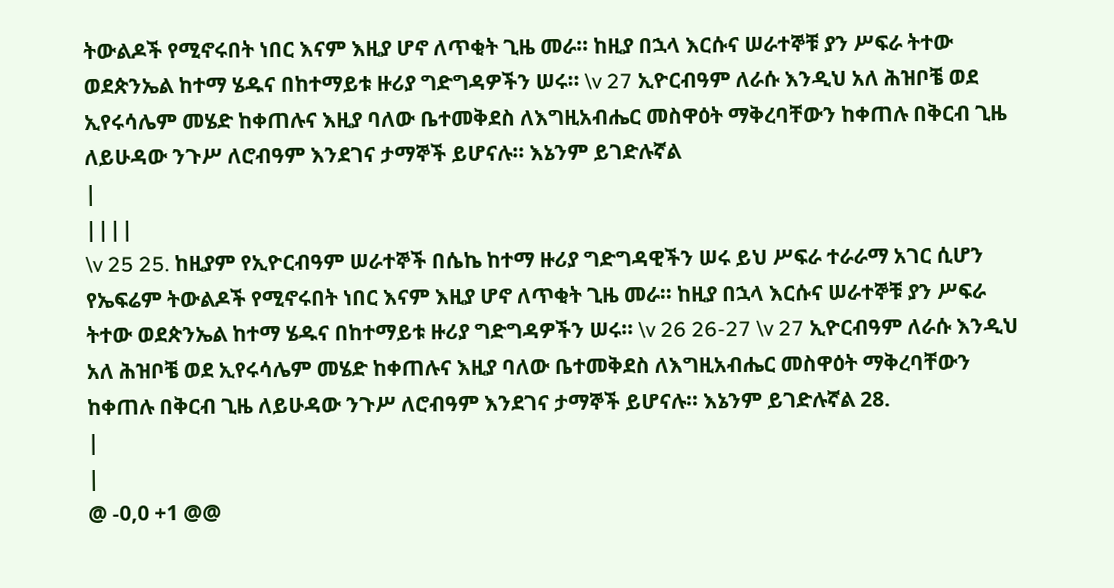ትውልዶች የሚኖሩበት ነበር እናም እዚያ ሆኖ ለጥቂት ጊዜ መራ፡፡ ከዚያ በኋላ እርሱና ሠራተኞቹ ያን ሥፍራ ትተው ወደጵንኤል ከተማ ሄዱና በከተማይቱ ዙሪያ ግድግዳዎችን ሠሩ፡፡ \v 27 ኢዮርብዓም ለራሱ እንዲህ አለ ሕዝቦቼ ወደ ኢየሩሳሌም መሄድ ከቀጠሉና እዚያ ባለው ቤተመቅደስ ለእግዚአብሔር መስዋዕት ማቅረባቸውን ከቀጠሉ በቅርብ ጊዜ ለይሁዳው ንጉሥ ለሮብዓም እንደገና ታማኞች ይሆናሉ፡፡ እኔንም ይገድሉኛል
|
||||
\v 25 25. ከዚያም የኢዮርብዓም ሠራተኞች በሴኬ ከተማ ዙሪያ ግድግዳዊችን ሠሩ ይህ ሥፍራ ተራራማ አገር ሲሆን የኤፍሬም ትውልዶች የሚኖሩበት ነበር እናም እዚያ ሆኖ ለጥቂት ጊዜ መራ፡፡ ከዚያ በኋላ እርሱና ሠራተኞቹ ያን ሥፍራ ትተው ወደጵንኤል ከተማ ሄዱና በከተማይቱ ዙሪያ ግድግዳዎችን ሠሩ፡፡ \v 26 26-27 \v 27 ኢዮርብዓም ለራሱ እንዲህ አለ ሕዝቦቼ ወደ ኢየሩሳሌም መሄድ ከቀጠሉና እዚያ ባለው ቤተመቅደስ ለእግዚአብሔር መስዋዕት ማቅረባቸውን ከቀጠሉ በቅርብ ጊዜ ለይሁዳው ንጉሥ ለሮብዓም እንደገና ታማኞች ይሆናሉ፡፡ እኔንም ይገድሉኛል 28.
|
|
@ -0,0 +1 @@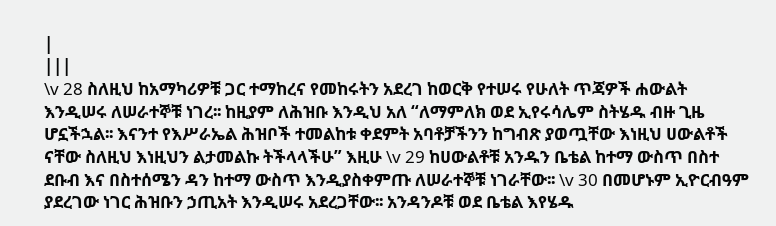|
|||
\v 28 ስለዚህ ከአማካሪዎቹ ጋር ተማከረና የመከሩትን አደረገ ከወርቅ የተሠሩ የሁለት ጥጃዎች ሐውልት እንዲሠሩ ለሠራተኞቹ ነገረ፡፡ ከዚያም ለሕዝቡ እንዲህ አለ “ለማምለክ ወደ ኢየሩሳሌም ስትሄዱ ብዙ ጊዜ ሆኗችኋል፡፡ እናንተ የእሥራኤል ሕዝቦች ተመልከቱ ቀደምት አባቶቻችንን ከግብጽ ያወጧቸው እነዚህ ሀውልቶች ናቸው ስለዚህ እነዚህን ልታመልኩ ትችላላችሁ” እዚሁ \v 29 ከሀውልቶቹ አንዱን ቤቴል ከተማ ውስጥ በስተ ደቡብ እና በስተሰሜን ዳን ከተማ ውስጥ እንዲያስቀምጡ ለሠራተኞቹ ነገራቸው፡፡ \v 30 በመሆኑም ኢዮርብዓም ያደረገው ነገር ሕዝቡን ኃጢአት እንዲሠሩ አደረጋቸው፡፡ አንዳንዶቹ ወደ ቤቴል እየሄዱ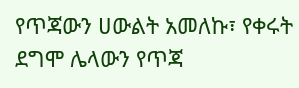የጥጃውን ሀውልት አመለኩ፣ የቀሩት ደግሞ ሌላውን የጥጃ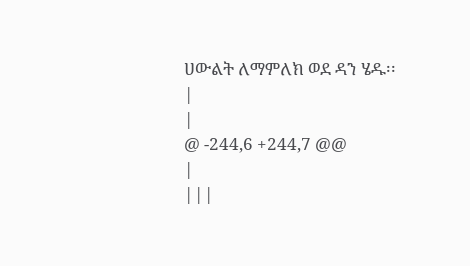ሀውልት ለማምለክ ወደ ዳን ሄዱ፡፡
|
|
@ -244,6 +244,7 @@
|
|||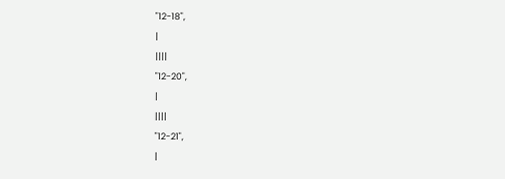"12-18",
|
||||
"12-20",
|
||||
"12-21",
|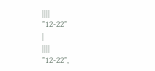||||
"12-22"
|
||||
"12-22",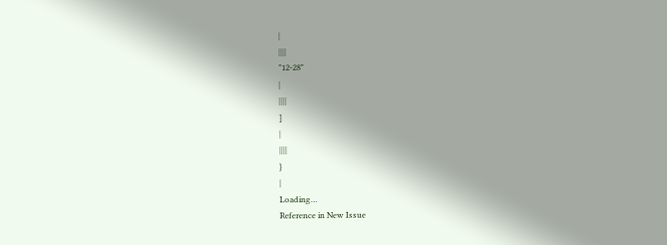|
||||
"12-28"
|
||||
]
|
||||
}
|
Loading…
Reference in New Issue